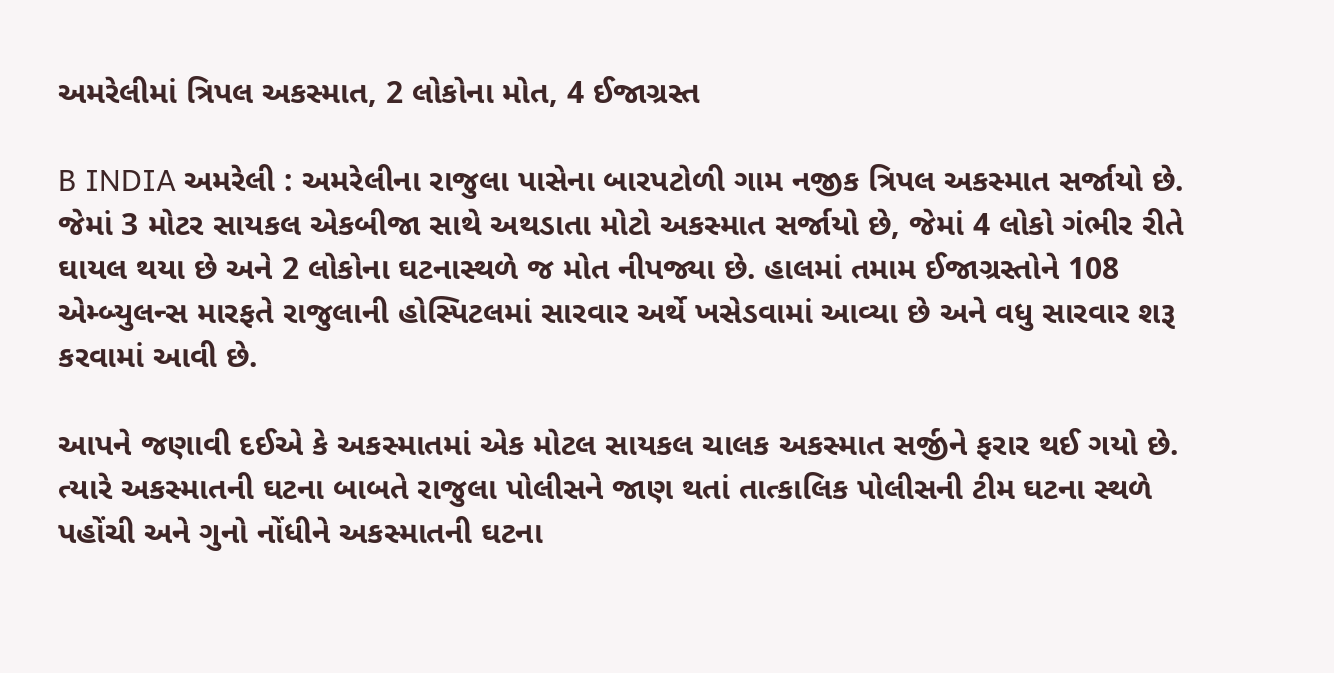અમરેલીમાં ત્રિપલ અકસ્માત, 2 લોકોના મોત, 4 ઈજાગ્રસ્ત

B INDIA અમરેલી : અમરેલીના રાજુલા પાસેના બારપટોળી ગામ નજીક ત્રિપલ અકસ્માત સર્જાયો છે. જેમાં 3 મોટર સાયકલ એકબીજા સાથે અથડાતા મોટો અકસ્માત સર્જાયો છે, જેમાં 4 લોકો ગંભીર રીતે ઘાયલ થયા છે અને 2 લોકોના ઘટનાસ્થળે જ મોત નીપજ્યા છે. હાલમાં તમામ ઈજાગ્રસ્તોને 108 એમ્બ્યુલન્સ મારફતે રાજુલાની હોસ્પિટલમાં સારવાર અર્થે ખસેડવામાં આવ્યા છે અને વધુ સારવાર શરૂ કરવામાં આવી છે.

આપને જણાવી દઈએ કે અકસ્માતમાં એક મોટલ સાયકલ ચાલક અકસ્માત સર્જીને ફરાર થઈ ગયો છે. ત્યારે અકસ્માતની ઘટના બાબતે રાજુલા પોલીસને જાણ થતાં તાત્કાલિક પોલીસની ટીમ ઘટના સ્થળે પહોંચી અને ગુનો નોંધીને અકસ્માતની ઘટના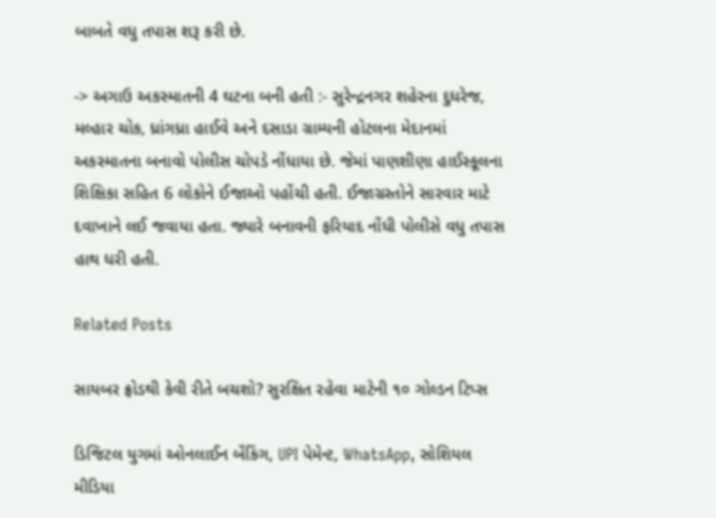બાબતે વધુ તપાસ શરૂ કરી છે.

-> અગાઉ અકસ્માતની 4 ઘટના બની હતી :- સુરેન્દ્રનગર શહેરના દુધરેજ, મલ્હાર ચોક, ધ્રાંગધ્રા હાઈવે અને દસાડા ગ્રામ્યની હોટલના મેદાનમાં અકસ્માતના બનાવો પોલીસ ચોપડે નોંધાયા છે. જેમાં પાણશીણા હાઈસ્કૂલના શિક્ષિકા સહિત 6 લોકોને ઈજાઓ પહોંચી હતી. ઈજાગ્રસ્તોને સારવાર માટે દવાખાને લઈ જવાયા હતા. જ્યારે બનાવની ફરિયાદ નોંધી પોલીસે વધુ તપાસ હાથ ધરી હતી.

Related Posts

સાયબર ફ્રોડથી કેવી રીતે બચશો? સુરક્ષિત રહેવા માટેની ૧૦ ગોલ્ડન ટિપ્સ

ડિજિટલ યુગમાં ઓનલાઈન બેંકિંગ, UPI પેમેન્ટ, WhatsApp, સોશિયલ મીડિયા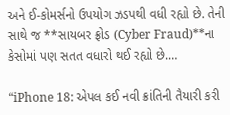અને ઈ-કોમર્સનો ઉપયોગ ઝડપથી વધી રહ્યો છે. તેની સાથે જ **સાયબર ફ્રોડ (Cyber Fraud)**ના કેસોમાં પણ સતત વધારો થઈ રહ્યો છે.…

“iPhone 18: એપલ કઈ નવી ક્રાંતિની તૈયારી કરી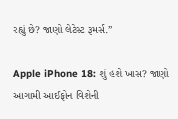રહ્યું છે? જાણો લેટેસ્ટ રૂમર્સ.”

Apple iPhone 18: શું હશે ખાસ? જાણો આગામી આઈફોન વિશેની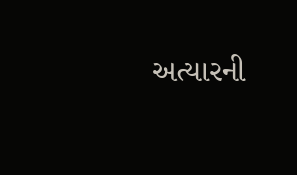અત્યારની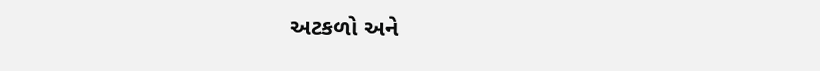અટકળો અને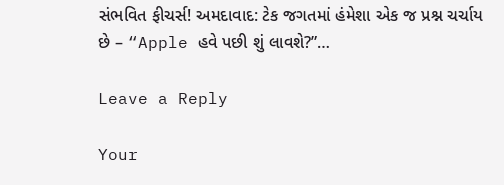સંભવિત ફીચર્સ! અમદાવાદ: ટેક જગતમાં હંમેશા એક જ પ્રશ્ન ચર્ચાય છે – “Apple હવે પછી શું લાવશે?”…

Leave a Reply

Your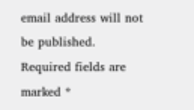email address will not be published. Required fields are marked *